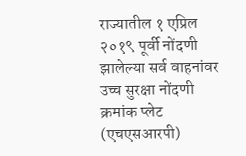राज्यातील १ एप्रिल २०१९ पूर्वी नोंदणी झालेल्या सर्व वाहनांवर उच्च सुरक्षा नोंदणी क्रमांक प्लेट (एचएसआरपी)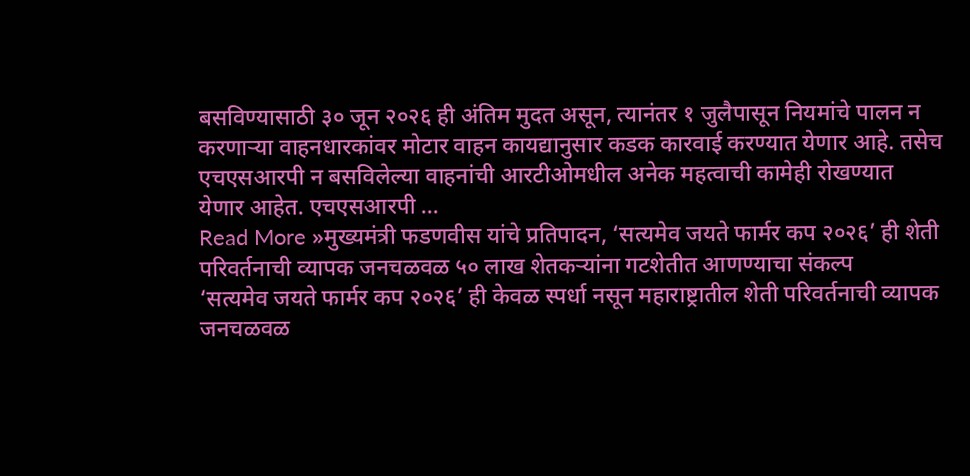बसविण्यासाठी ३० जून २०२६ ही अंतिम मुदत असून, त्यानंतर १ जुलैपासून नियमांचे पालन न करणाऱ्या वाहनधारकांवर मोटार वाहन कायद्यानुसार कडक कारवाई करण्यात येणार आहे. तसेच एचएसआरपी न बसविलेल्या वाहनांची आरटीओमधील अनेक महत्वाची कामेही रोखण्यात येणार आहेत. एचएसआरपी …
Read More »मुख्यमंत्री फडणवीस यांचे प्रतिपादन, ‘सत्यमेव जयते फार्मर कप २०२६’ ही शेती परिवर्तनाची व्यापक जनचळवळ ५० लाख शेतकऱ्यांना गटशेतीत आणण्याचा संकल्प
‘सत्यमेव जयते फार्मर कप २०२६’ ही केवळ स्पर्धा नसून महाराष्ट्रातील शेती परिवर्तनाची व्यापक जनचळवळ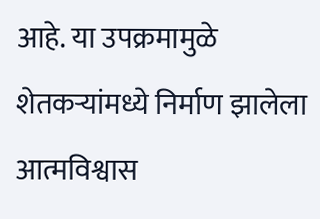आहे. या उपक्रमामुळे शेतकऱ्यांमध्ये निर्माण झालेला आत्मविश्वास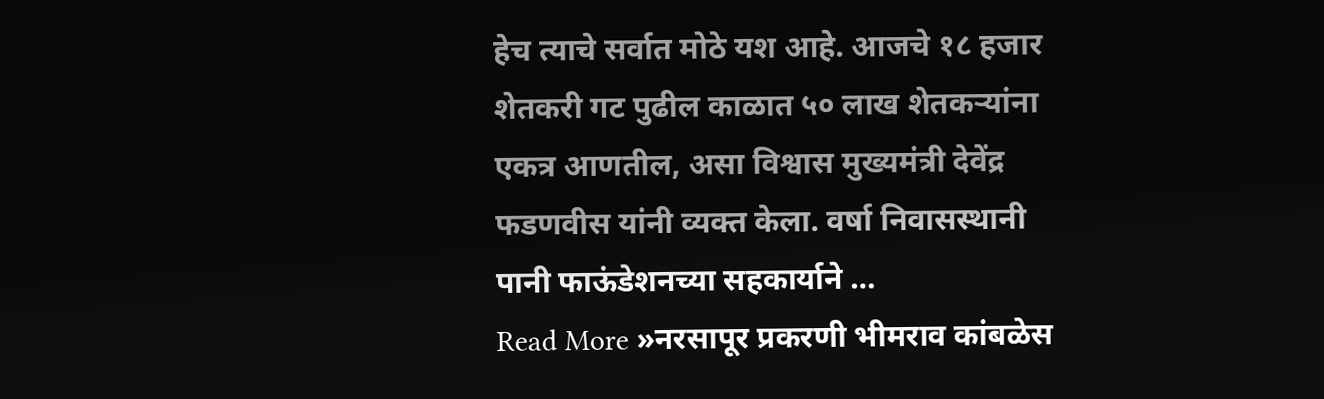हेच त्याचे सर्वात मोठे यश आहे. आजचे १८ हजार शेतकरी गट पुढील काळात ५० लाख शेतकऱ्यांना एकत्र आणतील, असा विश्वास मुख्यमंत्री देवेंद्र फडणवीस यांनी व्यक्त केला. वर्षा निवासस्थानी पानी फाऊंडेशनच्या सहकार्याने …
Read More »नरसापूर प्रकरणी भीमराव कांबळेस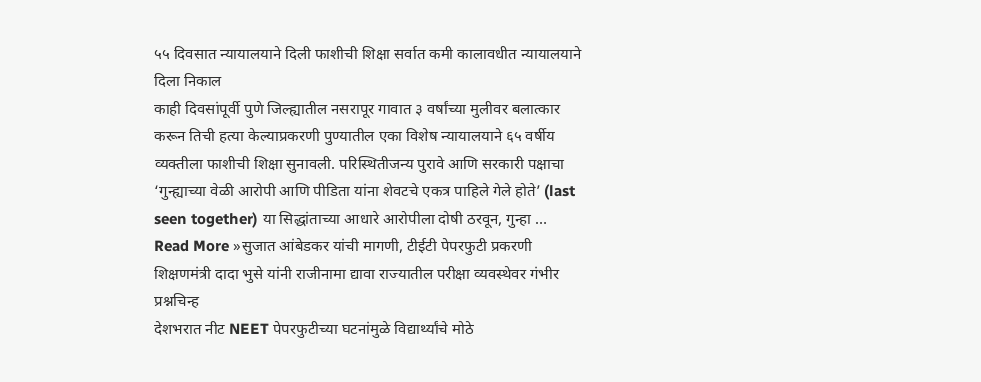५५ दिवसात न्यायालयाने दिली फाशीची शिक्षा सर्वात कमी कालावधीत न्यायालयाने दिला निकाल
काही दिवसांपूर्वी पुणे जिल्ह्यातील नसरापूर गावात ३ वर्षांच्या मुलीवर बलात्कार करून तिची हत्या केल्याप्रकरणी पुण्यातील एका विशेष न्यायालयाने ६५ वर्षीय व्यक्तीला फाशीची शिक्षा सुनावली. परिस्थितीजन्य पुरावे आणि सरकारी पक्षाचा ‘गुन्ह्याच्या वेळी आरोपी आणि पीडिता यांना शेवटचे एकत्र पाहिले गेले होते’ (last seen together) या सिद्धांताच्या आधारे आरोपीला दोषी ठरवून, गुन्हा …
Read More »सुजात आंबेडकर यांची मागणी, टीईटी पेपरफुटी प्रकरणी शिक्षणमंत्री दादा भुसे यांनी राजीनामा द्यावा राज्यातील परीक्षा व्यवस्थेवर गंभीर प्रश्नचिन्ह
देशभरात नीट NEET पेपरफुटीच्या घटनांमुळे विद्यार्थ्यांचे मोठे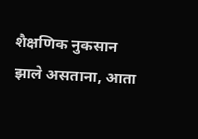शैक्षणिक नुकसान झाले असताना, आता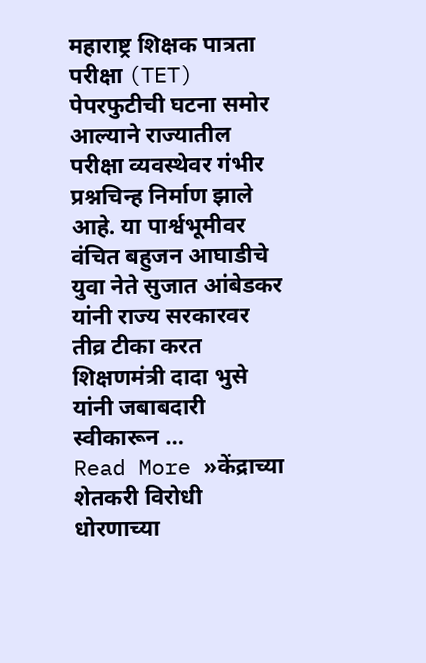महाराष्ट्र शिक्षक पात्रता परीक्षा (TET) पेपरफुटीची घटना समोर आल्याने राज्यातील परीक्षा व्यवस्थेवर गंभीर प्रश्नचिन्ह निर्माण झाले आहे. या पार्श्वभूमीवर वंचित बहुजन आघाडीचे युवा नेते सुजात आंबेडकर यांनी राज्य सरकारवर तीव्र टीका करत शिक्षणमंत्री दादा भुसे यांनी जबाबदारी स्वीकारून …
Read More »केंद्राच्या शेतकरी विरोधी धोरणाच्या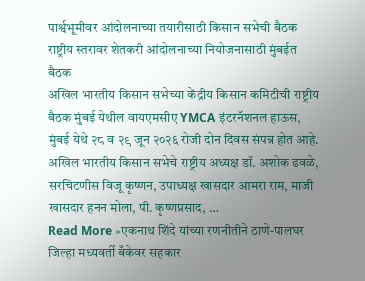पार्श्वभूमीवर आंदोलनाच्या तयारीसाठी किसान सभेची बैठक राष्ट्रीय स्तरावर शेतकरी आंदोलनाच्या नियोजनासाठी मुंबईत बैठक
अखिल भारतीय किसान सभेच्या केंद्रीय किसान कमिटीची राष्ट्रीय बैठक मुंबई येथील वायएमसीए YMCA इंटरनॅशनल हाऊस, मुंबई येथे २८ व २९ जून २०२६ रोजी दोन दिवस संपन्न होत आहे. अखिल भारतीय किसान सभेचे राष्ट्रीय अध्यक्ष डॉ. अशोक ढवळे, सरचिटणीस विजू कृष्णन, उपाध्यक्ष खासदार आमरा राम, माजी खासदार हनन मोला, पी. कृष्णप्रसाद, …
Read More »एकनाथ शिंदे यांच्या रणनीतीने ठाणे-पालघर जिल्हा मध्यवर्ती बँकेवर सहकार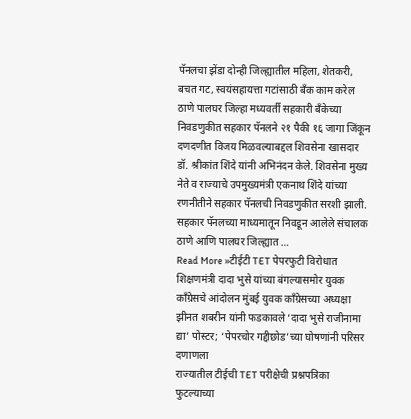पॅनलचा झेंडा दोन्ही जिल्ह्यातील महिला, शेतकरी, बचत गट, स्वयंसहायत्ता गटांसाठी बँक काम करेल
ठाणे पालघर जिल्हा मध्यवर्ती सहकारी बँकेच्या निवडणुकीत सहकार पॅनलने २१ पैकी १६ जागा जिंकून दणदणीत विजय मिळवल्याबद्दल शिवसेना खासदार डॉ. श्रीकांत शिंदे यांनी अभिनंदन केले. शिवसेना मुख्य नेते व राज्याचे उपमुख्यमंत्री एकनाथ शिंदे यांच्या रणनीतीने सहकार पॅनलची निवडणुकीत सरशी झाली. सहकार पॅनलच्या माध्यमातून निवडून आलेले संचालक ठाणे आणि पालघर जिल्ह्यात …
Read More »टीईटी TET पेपरफुटी विरोधात शिक्षणमंत्री दादा भुसे यांच्या बंगल्यासमोर युवक काँग्रेसचे आंदोलन मुंबई युवक काँग्रेसच्या अध्यक्षा झीनत शबरीन यांनी फडकावले ‘दादा भुसे राजीनामा द्या’ पोस्टर; ‘पेपरचोर गद्दीछोड’च्या घोषणांनी परिसर दणाणला
राज्यातील टीईची TET परीक्षेची प्रश्नपत्रिका फुटल्याच्या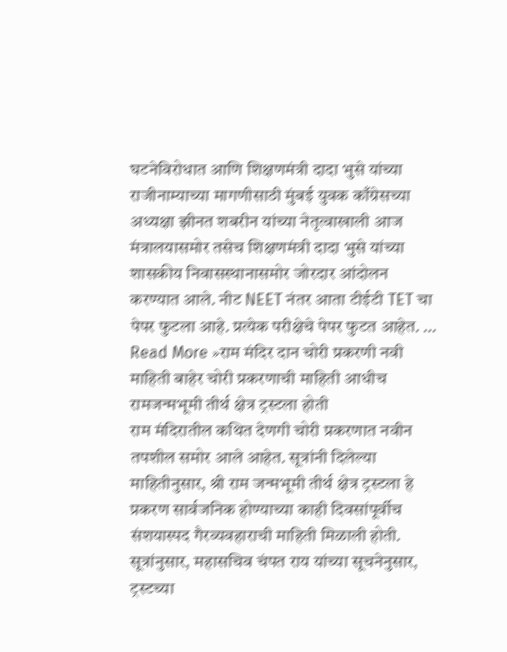घटनेविरोधात आणि शिक्षणमंत्री दादा भुसे यांच्या राजीनाम्याच्या मागणीसाठी मुंबई युवक काँग्रेसच्या अध्यक्षा झीनत शबरीन यांच्या नेतृत्वाखाली आज मंत्रालयासमोर तसेच शिक्षणमंत्री दादा भुसे यांच्या शासकीय निवासस्थानासमोर जोरदार आंदोलन करण्यात आले. नीट NEET नंतर आता टीईटी TET चा पेपर फुटला आहे. प्रत्येक परीक्षेचे पेपर फुटत आहेत. …
Read More »राम मंदिर दान चोरी प्रकरणी नवी माहिती बाहेर चोरी प्रकरणाची माहिती आधीच रामजन्मभूमी तीर्थ क्षेत्र ट्रस्टला होती
राम मंदिरातील कथित देणगी चोरी प्रकरणात नवीन तपशील समोर आले आहेत. सूत्रांनी दिलेल्या माहितीनुसार, श्री राम जन्मभूमी तीर्थ क्षेत्र ट्रस्टला हे प्रकरण सार्वजनिक होण्याच्या काही दिवसांपूर्वीच संशयास्पद गैरव्यवहाराची माहिती मिळाली होती. सूत्रांनुसार, महासचिव चंपत राय यांच्या सूचनेनुसार, ट्रस्टच्या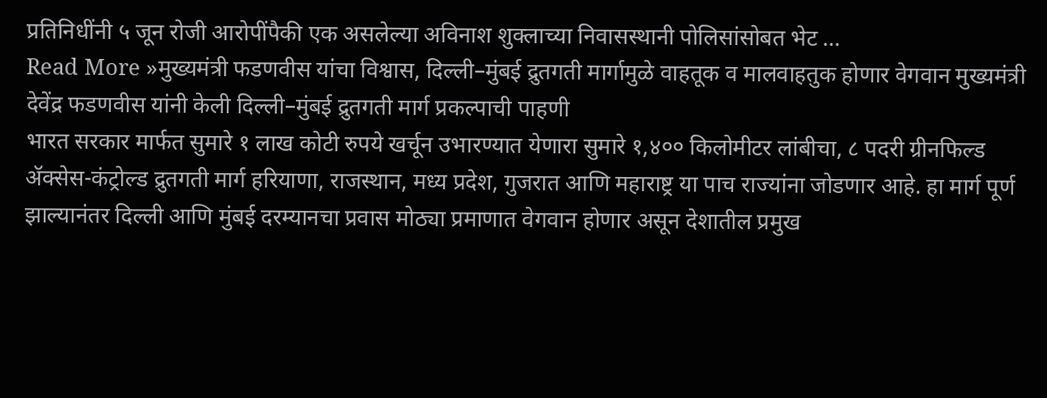प्रतिनिधींनी ५ जून रोजी आरोपींपैकी एक असलेल्या अविनाश शुक्लाच्या निवासस्थानी पोलिसांसोबत भेट …
Read More »मुख्यमंत्री फडणवीस यांचा विश्वास, दिल्ली–मुंबई द्रुतगती मार्गामुळे वाहतूक व मालवाहतुक होणार वेगवान मुख्यमंत्री देवेंद्र फडणवीस यांनी केली दिल्ली–मुंबई द्रुतगती मार्ग प्रकल्पाची पाहणी
भारत सरकार मार्फत सुमारे १ लाख कोटी रुपये खर्चून उभारण्यात येणारा सुमारे १,४०० किलोमीटर लांबीचा, ८ पदरी ग्रीनफिल्ड ॲक्सेस-कंट्रोल्ड द्रुतगती मार्ग हरियाणा, राजस्थान, मध्य प्रदेश, गुजरात आणि महाराष्ट्र या पाच राज्यांना जोडणार आहे. हा मार्ग पूर्ण झाल्यानंतर दिल्ली आणि मुंबई दरम्यानचा प्रवास मोठ्या प्रमाणात वेगवान होणार असून देशातील प्रमुख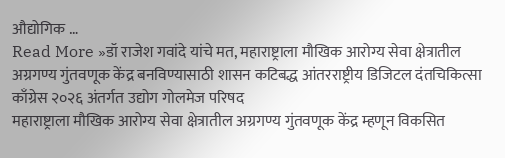औद्योगिक …
Read More »डॉ राजेश गवांदे यांचे मत, महाराष्ट्राला मौखिक आरोग्य सेवा क्षेत्रातील अग्रगण्य गुंतवणूक केंद्र बनविण्यासाठी शासन कटिबद्ध आंतरराष्ट्रीय डिजिटल दंतचिकित्सा काँग्रेस २०२६ अंतर्गत उद्योग गोलमेज परिषद
महाराष्ट्राला मौखिक आरोग्य सेवा क्षेत्रातील अग्रगण्य गुंतवणूक केंद्र म्हणून विकसित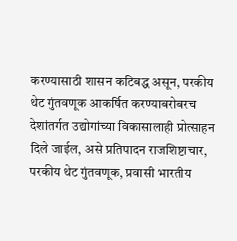करण्यासाठी शासन कटिबद्ध असून, परकीय थेट गुंतवणूक आकर्षित करण्याबरोबरच देशांतर्गत उद्योगांच्या विकासालाही प्रोत्साहन दिले जाईल, असे प्रतिपादन राजशिष्टाचार, परकीय थेट गुंतवणूक, प्रवासी भारतीय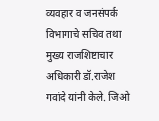व्यवहार व जनसंपर्क विभागाचे सचिव तथा मुख्य राजशिष्टाचार अधिकारी डॉ.राजेश गवांदे यांनी केले. जिओ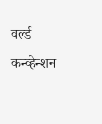वर्ल्ड कन्व्हेन्शन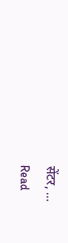सेंटर, …
Read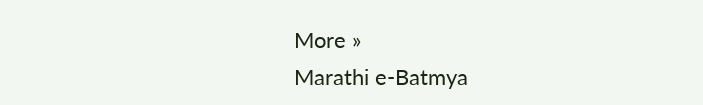More »
Marathi e-Batmya